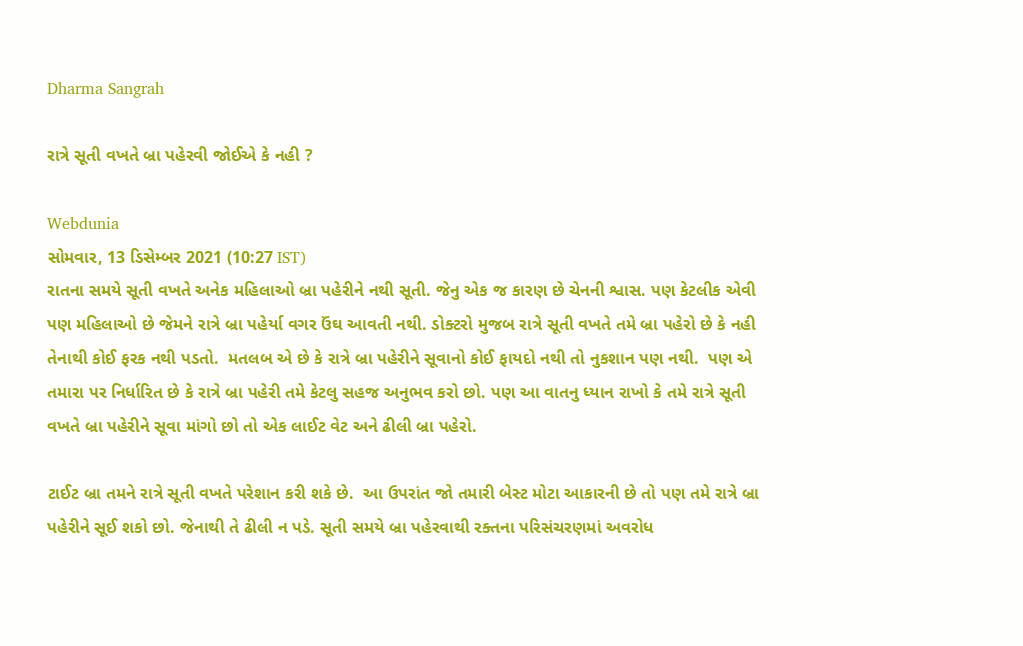Dharma Sangrah

રાત્રે સૂતી વખતે બ્રા પહેરવી જોઈએ કે નહી ?

Webdunia
સોમવાર, 13 ડિસેમ્બર 2021 (10:27 IST)
રાતના સમયે સૂતી વખતે અનેક મહિલાઓ બ્રા પહેરીને નથી સૂતી. જેનુ એક જ કારણ છે ચેનની શ્વાસ. પણ કેટલીક એવી પણ મહિલાઓ છે જેમને રાત્રે બ્રા પહેર્યા વગર ઉંઘ આવતી નથી. ડોક્ટરો મુજબ રાત્રે સૂતી વખતે તમે બ્રા પહેરો છે કે નહી તેનાથી કોઈ ફરક નથી પડતો.  મતલબ એ છે કે રાત્રે બ્રા પહેરીને સૂવાનો કોઈ ફાયદો નથી તો નુકશાન પણ નથી.  પણ એ તમારા પર નિર્ધારિત છે કે રાત્રે બ્રા પહેરી તમે કેટલુ સહજ અનુભવ કરો છો. પણ આ વાતનુ ધ્યાન રાખો કે તમે રાત્રે સૂતી વખતે બ્રા પહેરીને સૂવા માંગો છો તો એક લાઈટ વેટ અને ઢીલી બ્રા પહેરો.

ટાઈટ બ્રા તમને રાત્રે સૂતી વખતે પરેશાન કરી શકે છે.  આ ઉપરાંત જો તમારી બેસ્ટ મોટા આકારની છે તો પણ તમે રાત્રે બ્રા પહેરીને સૂઈ શકો છો. જેનાથી તે ઢીલી ન પડે. સૂતી સમયે બ્રા પહેરવાથી રક્તના પરિસંચરણમાં અવરોધ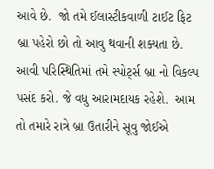આવે છે.  જો તમે ઈલાસ્ટીકવાળી ટાઈટ ફિટ બ્રા પહેરો છો તો આવુ થવાની શક્યતા છે.  આવી પરિસ્થિતિમાં તમે સ્પોર્ટ્સ બ્રા નો વિકલ્પ પસંદ કરો. જે વધુ આરામદાયક રહેશે.  આમ તો તમારે રાત્રે બ્રા ઉતારીને સૂવુ જોઈએ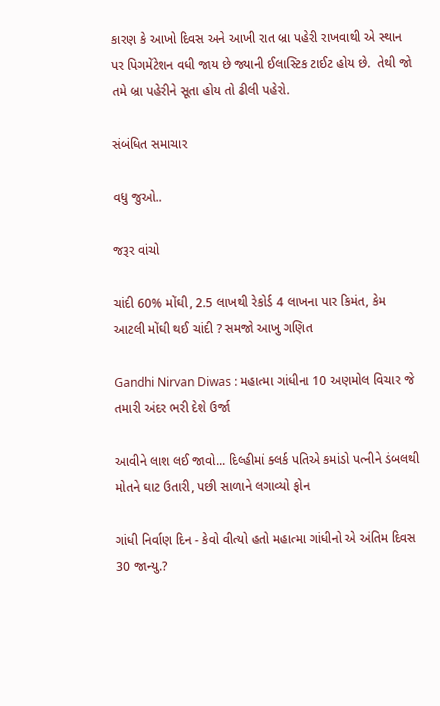કારણ કે આખો દિવસ અને આખી રાત બ્રા પહેરી રાખવાથી એ સ્થાન પર પિગમેંટેશન વધી જાય છે જ્યાની ઈલાસ્ટિક ટાઈટ હોય છે.  તેથી જો તમે બ્રા પહેરીને સૂતા હોય તો ઢીલી પહેરો.

સંબંધિત સમાચાર

વધુ જુઓ..

જરૂર વાંચો

ચાંદી 60% મોંઘી, 2.5 લાખથી રેકોર્ડ 4 લાખના પાર કિમંત, કેમ આટલી મોંઘી થઈ ચાંદી ? સમજો આખુ ગણિત

Gandhi Nirvan Diwas : મહાત્મા ગાંધીના 10 અણમોલ વિચાર જે તમારી અંદર ભરી દેશે ઉર્જા

આવીને લાશ લઈ જાવો... દિલ્હીમાં ક્લર્ક પતિએ કમાંડો પત્નીને ડંબલથી મોતને ઘાટ ઉતારી, પછી સાળાને લગાવ્યો ફોન

ગાંધી નિર્વાણ દિન - કેવો વીત્યો હતો મહાત્મા ગાંધીનો એ અંતિમ દિવસ 30 જાન્યુ.?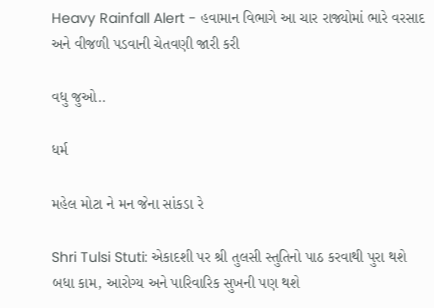Heavy Rainfall Alert - હવામાન વિભાગે આ ચાર રાજ્યોમાં ભારે વરસાદ અને વીજળી પડવાની ચેતવણી જારી કરી

વધુ જુઓ..

ધર્મ

મહેલ મોટા ને મન જેના સાંકડા રે

Shri Tulsi Stuti: એકાદશી પર શ્રી તુલસી સ્તુતિનો પાઠ કરવાથી પુરા થશે બધા કામ, આરોગ્ય અને પારિવારિક સુખની પણ થશે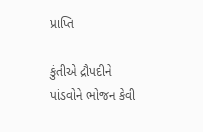પ્રાપ્તિ

કુંતીએ દ્રૌપદીને પાંડવોને ભોજન કેવી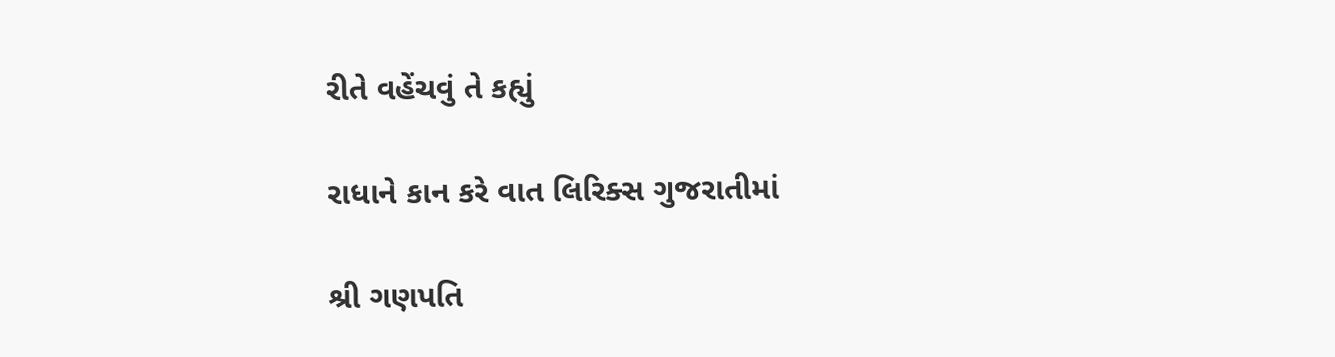રીતે વહેંચવું તે કહ્યું

રાધાને કાન કરે વાત લિરિક્સ ગુજરાતીમાં

શ્રી ગણપતિ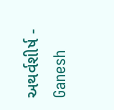અથર્વશીર્ષ - Ganesh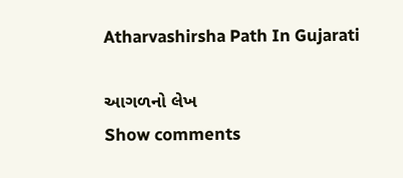Atharvashirsha Path In Gujarati

આગળનો લેખ
Show comments